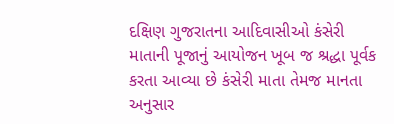દક્ષિણ ગુજરાતના આદિવાસીઓ કંસેરી માતાની પૂજાનું આયોજન ખૂબ જ શ્રદ્ધા પૂર્વક કરતા આવ્યા છે કંસેરી માતા તેમજ માનતા અનુસાર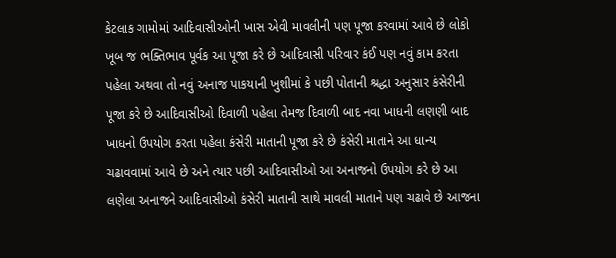કેટલાક ગામોમાં આદિવાસીઓની ખાસ એવી માવલીની પણ પૂજા કરવામાં આવે છે લોકો ખૂબ જ ભક્તિભાવ પૂર્વક આ પૂજા કરે છે આદિવાસી પરિવાર કંઈ પણ નવું કામ કરતા પહેલા અથવા તો નવું અનાજ પાકયાની ખુશીમાં કે પછી પોતાની શ્રદ્ધા અનુસાર કંસેરીની પૂજા કરે છે આદિવાસીઓ દિવાળી પહેલા તેમજ દિવાળી બાદ નવા ખાધની લણણી બાદ ખાધનો ઉપયોગ કરતા પહેલા કંસેરી માતાની પૂજા કરે છે કંસેરી માતાને આ ધાન્ય ચઢાવવામાં આવે છે અને ત્યાર પછી આદિવાસીઓ આ અનાજનો ઉપયોગ કરે છે આ લણેલા અનાજને આદિવાસીઓ કંસેરી માતાની સાથે માવલી માતાને પણ ચઢાવે છે આજના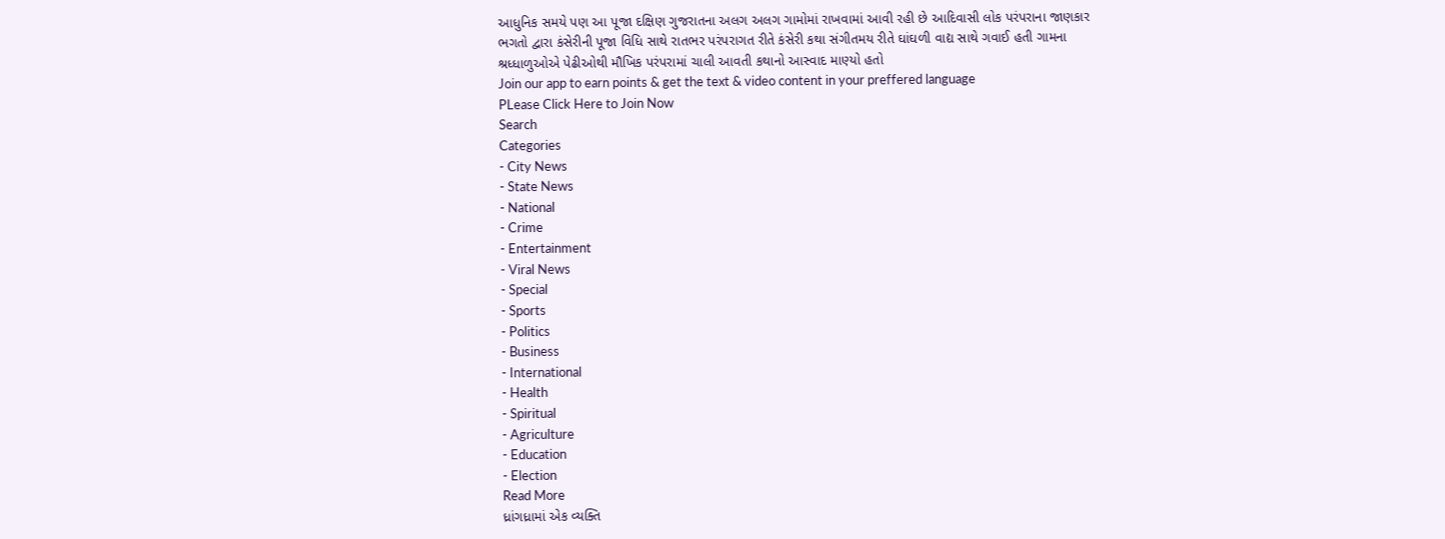આધુનિક સમયે પણ આ પૂજા દક્ષિણ ગુજરાતના અલગ અલગ ગામોમાં રાખવામાં આવી રહી છે આદિવાસી લોક પરંપરાના જાણકાર ભગતો દ્વારા કંસેરીની પૂજા વિધિ સાથે રાતભર પરંપરાગત રીતે કંસેરી કથા સંગીતમય રીતે ઘાંઘળી વાદ્ય સાથે ગવાઈ હતી ગામના શ્રધ્ધાળુઓએ પેઢીઓથી મૌખિક પરંપરામાં ચાલી આવતી કથાનો આસ્વાદ માણ્યો હતો
Join our app to earn points & get the text & video content in your preffered language
PLease Click Here to Join Now
Search
Categories
- City News
- State News
- National
- Crime
- Entertainment
- Viral News
- Special
- Sports
- Politics
- Business
- International
- Health
- Spiritual
- Agriculture
- Education
- Election
Read More
ધ્રાંગધ્રામાં એક વ્યક્તિ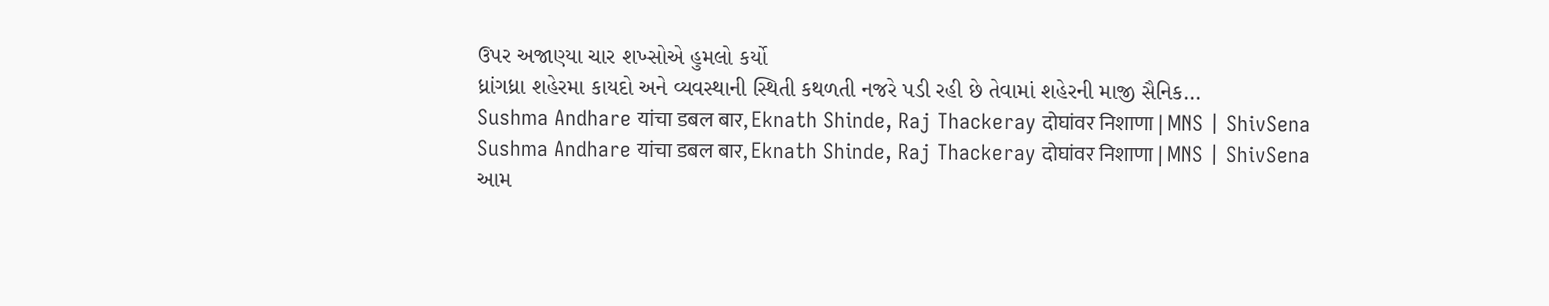ઉપર અજાણ્યા ચાર શખ્સોએ હુમલો કર્યો
ધ્રાંગધ્રા શહેરમા કાયદો અને વ્યવસ્થાની સ્થિતી કથળતી નજરે પડી રહી છે તેવામાં શહેરની માજી સૈનિક...
Sushma Andhare यांचा डबल बार, Eknath Shinde, Raj Thackeray दोघांवर निशाणा | MNS | ShivSena
Sushma Andhare यांचा डबल बार, Eknath Shinde, Raj Thackeray दोघांवर निशाणा | MNS | ShivSena
આમ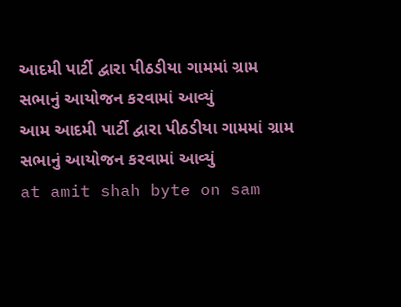આદમી પાર્ટી દ્વારા પીઠડીયા ગામમાં ગ્રામ સભાનું આયોજન કરવામાં આવ્યું
આમ આદમી પાર્ટી દ્વારા પીઠડીયા ગામમાં ગ્રામ સભાનું આયોજન કરવામાં આવ્યું
at amit shah byte on sam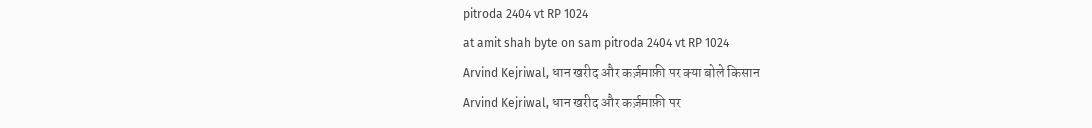pitroda 2404 vt RP 1024
at amit shah byte on sam pitroda 2404 vt RP 1024
Arvind Kejriwal, धान खरीद और कर्ज़माफ़ी पर क्या बोले किसान
Arvind Kejriwal, धान खरीद और कर्ज़माफ़ी पर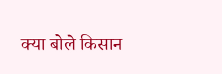क्या बोले किसान